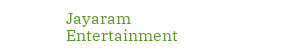Jayaram
Entertainment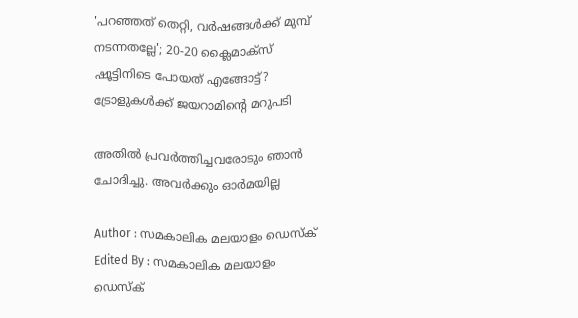'പറഞ്ഞത് തെറ്റി, വര്‍ഷങ്ങള്‍ക്ക് മുമ്പ് നടന്നതല്ലേ'; 20-20 ക്ലൈമാക്‌സ് ഷൂട്ടിനിടെ പോയത് എങ്ങോട്ട്? ട്രോളുകള്‍ക്ക് ജയറാമിന്‍റെ മറുപടി

അതില്‍ പ്രവര്‍ത്തിച്ചവരോടും ഞാന്‍ ചോദിച്ചു. അവര്‍ക്കും ഓര്‍മയില്ല

Author : സമകാലിക മലയാളം ഡെസ്ക്
Edited By : സമകാലിക മലയാളം ഡെസ്ക്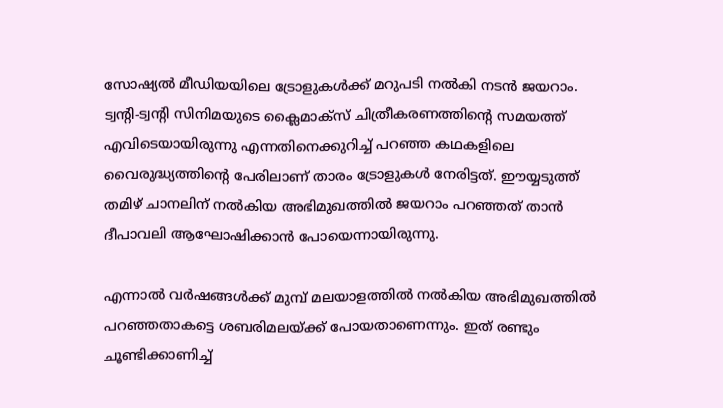സോഷ്യല്‍ മീഡിയയിലെ ട്രോളുകള്‍ക്ക് മറുപടി നല്‍കി നടന്‍ ജയറാം. ട്വന്റി-ട്വന്റി സിനിമയുടെ ക്ലൈമാക്‌സ് ചിത്രീകരണത്തിന്റെ സമയത്ത് എവിടെയായിരുന്നു എന്നതിനെക്കുറിച്ച് പറഞ്ഞ കഥകളിലെ വൈരുദ്ധ്യത്തിന്റെ പേരിലാണ് താരം ട്രോളുകള്‍ നേരിട്ടത്. ഈയ്യടുത്ത് തമിഴ് ചാനലിന് നല്‍കിയ അഭിമുഖത്തില്‍ ജയറാം പറഞ്ഞത് താന്‍ ദീപാവലി ആഘോഷിക്കാന്‍ പോയെന്നായിരുന്നു.

എന്നാല്‍ വര്‍ഷങ്ങള്‍ക്ക് മുമ്പ് മലയാളത്തില്‍ നല്‍കിയ അഭിമുഖത്തില്‍ പറഞ്ഞതാകട്ടെ ശബരിമലയ്ക്ക് പോയതാണെന്നും. ഇത് രണ്ടും ചൂണ്ടിക്കാണിച്ച്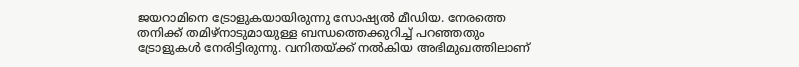ജയറാമിനെ ട്രോളുകയായിരുന്നു സോഷ്യല്‍ മീഡിയ. നേരത്തെ തനിക്ക് തമിഴ്‌നാടുമായുള്ള ബന്ധത്തെക്കുറിച്ച് പറഞ്ഞതും ട്രോളുകള്‍ നേരിട്ടിരുന്നു. വനിതയ്ക്ക് നല്‍കിയ അഭിമുഖത്തിലാണ്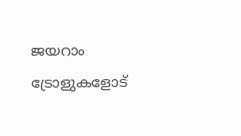ജയറാം ട്രോളുകളോട്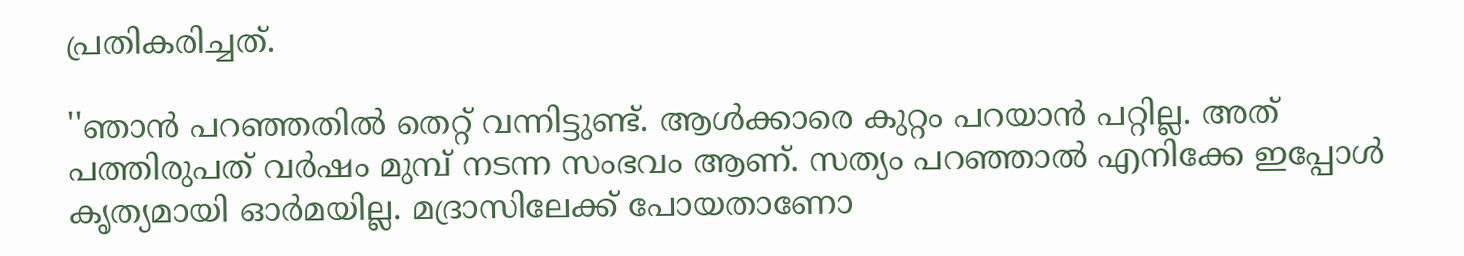പ്രതികരിച്ചത്.

''ഞാന്‍ പറഞ്ഞതില്‍ തെറ്റ് വന്നിട്ടുണ്ട്. ആള്‍ക്കാരെ കുറ്റം പറയാന്‍ പറ്റില്ല. അത് പത്തിരുപത് വര്‍ഷം മുമ്പ് നടന്ന സംഭവം ആണ്. സത്യം പറഞ്ഞാല്‍ എനിക്കേ ഇപ്പോള്‍ കൃത്യമായി ഓര്‍മയില്ല. മദ്രാസിലേക്ക് പോയതാണോ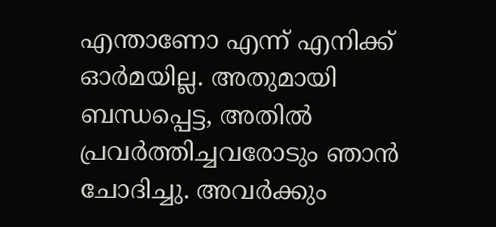എന്താണോ എന്ന് എനിക്ക് ഓര്‍മയില്ല. അതുമായി ബന്ധപ്പെട്ട, അതില്‍ പ്രവര്‍ത്തിച്ചവരോടും ഞാന്‍ ചോദിച്ചു. അവര്‍ക്കും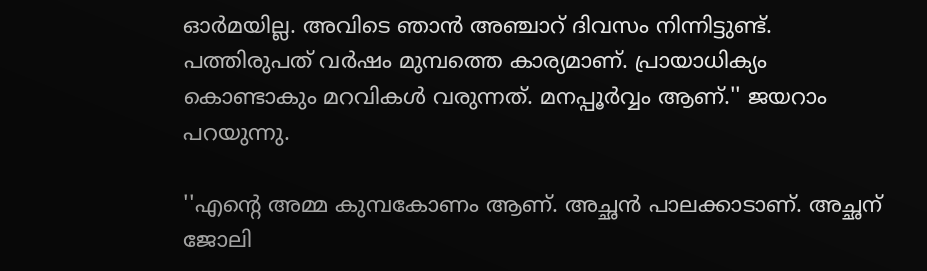ഓര്‍മയില്ല. അവിടെ ഞാന്‍ അഞ്ചാറ് ദിവസം നിന്നിട്ടുണ്ട്. പത്തിരുപത് വര്‍ഷം മുമ്പത്തെ കാര്യമാണ്. പ്രായാധിക്യം കൊണ്ടാകും മറവികള്‍ വരുന്നത്. മനപ്പൂര്‍വ്വം ആണ്.'' ജയറാം പറയുന്നു.

''എന്റെ അമ്മ കുമ്പകോണം ആണ്. അച്ഛന്‍ പാലക്കാടാണ്. അച്ഛന് ജോലി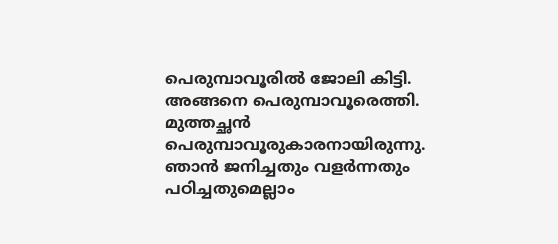പെരുമ്പാവൂരില്‍ ജോലി കിട്ടി. അങ്ങനെ പെരുമ്പാവൂരെത്തി. മുത്തച്ഛന്‍ പെരുമ്പാവൂരുകാരനായിരുന്നു. ഞാന്‍ ജനിച്ചതും വളര്‍ന്നതും പഠിച്ചതുമെല്ലാം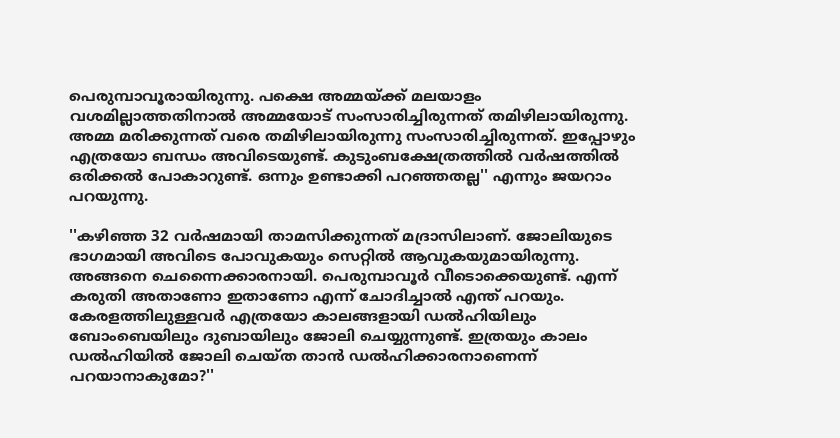പെരുമ്പാവൂരായിരുന്നു. പക്ഷെ അമ്മയ്ക്ക് മലയാളം വശമില്ലാത്തതിനാല്‍ അമ്മയോട് സംസാരിച്ചിരുന്നത് തമിഴിലായിരുന്നു. അമ്മ മരിക്കുന്നത് വരെ തമിഴിലായിരുന്നു സംസാരിച്ചിരുന്നത്. ഇപ്പോഴും എത്രയോ ബന്ധം അവിടെയുണ്ട്. കുടുംബക്ഷേത്രത്തില്‍ വര്‍ഷത്തില്‍ ഒരിക്കല്‍ പോകാറുണ്ട്. ഒന്നും ഉണ്ടാക്കി പറഞ്ഞതല്ല'' എന്നും ജയറാം പറയുന്നു.

''കഴിഞ്ഞ 32 വര്‍ഷമായി താമസിക്കുന്നത് മദ്രാസിലാണ്. ജോലിയുടെ ഭാഗമായി അവിടെ പോവുകയും സെറ്റില്‍ ആവുകയുമായിരുന്നു. അങ്ങനെ ചെന്നൈക്കാരനായി. പെരുമ്പാവൂര്‍ വീടൊക്കെയുണ്ട്. എന്ന് കരുതി അതാണോ ഇതാണോ എന്ന് ചോദിച്ചാല്‍ എന്ത് പറയും. കേരളത്തിലുള്ളവര്‍ എത്രയോ കാലങ്ങളായി ഡല്‍ഹിയിലും ബോംബെയിലും ദുബായിലും ജോലി ചെയ്യുന്നുണ്ട്. ഇത്രയും കാലം ഡല്‍ഹിയില്‍ ജോലി ചെയ്ത താന്‍ ഡല്‍ഹിക്കാരനാണെന്ന് പറയാനാകുമോ?''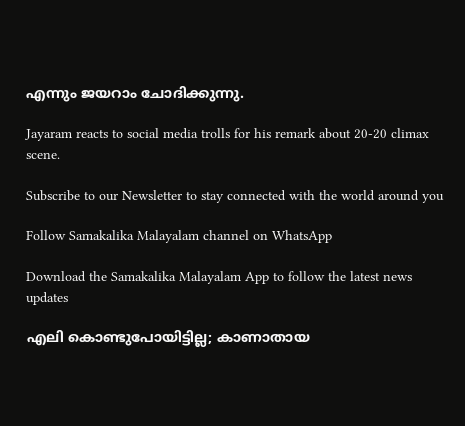എന്നും ജയറാം ചോദിക്കുന്നു.

Jayaram reacts to social media trolls for his remark about 20-20 climax scene.

Subscribe to our Newsletter to stay connected with the world around you

Follow Samakalika Malayalam channel on WhatsApp

Download the Samakalika Malayalam App to follow the latest news updates

എലി കൊണ്ടുപോയിട്ടില്ല; കാണാതായ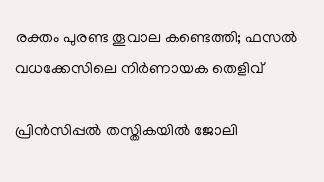രക്തം പുരണ്ട തൂവാല കണ്ടെത്തി; ഫസല്‍ വധക്കേസിലെ നിര്‍ണായക തെളിവ്

പ്രിൻസിപ്പൽ തസ്തികയിൽ ജോലി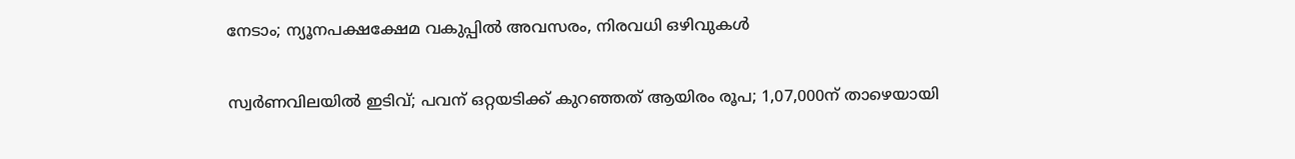നേടാം; ന്യൂനപക്ഷക്ഷേമ വകുപ്പിൽ അവസരം, നിരവധി ഒഴിവുകൾ

സ്വര്‍ണവിലയില്‍ ഇടിവ്; പവന് ഒറ്റയടിക്ക് കുറഞ്ഞത് ആയിരം രൂപ; 1,07,000ന് താഴെയായി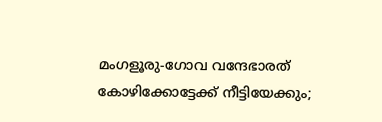മംഗളൂരു-ഗോവ വന്ദേഭാരത് കോഴിക്കോട്ടേക്ക് നീട്ടിയേക്കും;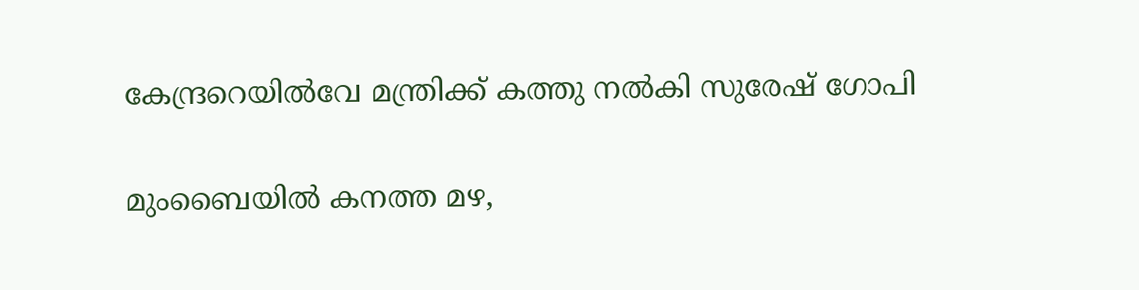കേന്ദ്രറെയില്‍വേ മന്ത്രിക്ക് കത്തു നല്‍കി സുരേഷ് ഗോപി

മുംബൈയില്‍ കനത്ത മഴ,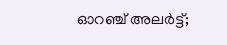ഓറഞ്ച് അലര്‍ട്ട്;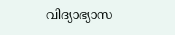വിദ്യാഭ്യാസ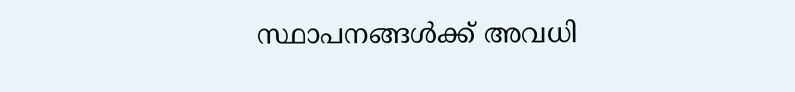സ്ഥാപനങ്ങള്‍ക്ക് അവധി